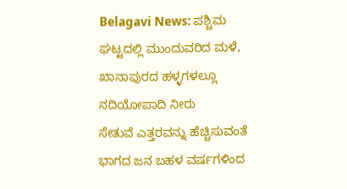Belagavi News: ಪಶ್ಚಿಮ ಘಟ್ಟದಲ್ಲಿ ಮುಂದುವರಿದ ಮಳೆ, ಖಾನಾಪುರದ ಹಳ್ಳಗಳಲ್ಲೂ ನದಿಯೋಪಾದಿ ನೀರು
ಸೇತುವೆ ಎತ್ತರವನ್ನು ಹೆಚ್ಚಿಸುವಂತೆ ಭಾಗದ ಜನ ಬಹಳ ವರ್ಷಗಳಿಂದ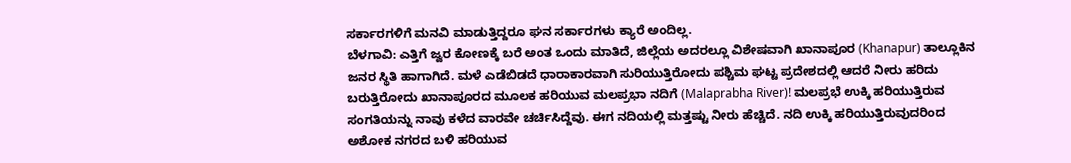ಸರ್ಕಾರಗಳಿಗೆ ಮನವಿ ಮಾಡುತ್ತಿದ್ದರೂ ಘನ ಸರ್ಕಾರಗಳು ಕ್ಯಾರೆ ಅಂದಿಲ್ಲ.
ಬೆಳಗಾವಿ: ಎತ್ತಿಗೆ ಜ್ವರ ಕೋಣಕ್ಕೆ ಬರೆ ಅಂತ ಒಂದು ಮಾತಿದೆ, ಜಿಲ್ಲೆಯ ಅದರಲ್ಲೂ ವಿಶೇಷವಾಗಿ ಖಾನಾಪೂರ (Khanapur) ತಾಲ್ಲೂಕಿನ ಜನರ ಸ್ಥಿತಿ ಹಾಗಾಗಿದೆ. ಮಳೆ ಎಡೆಬಿಡದೆ ಧಾರಾಕಾರವಾಗಿ ಸುರಿಯುತ್ತಿರೋದು ಪಶ್ಚಿಮ ಘಟ್ಟ ಪ್ರದೇಶದಲ್ಲಿ ಆದರೆ ನೀರು ಹರಿದು ಬರುತ್ತಿರೋದು ಖಾನಾಪೂರದ ಮೂಲಕ ಹರಿಯುವ ಮಲಪ್ರಭಾ ನದಿಗೆ (Malaprabha River)! ಮಲಪ್ರಭೆ ಉಕ್ಕಿ ಹರಿಯುತ್ತಿರುವ ಸಂಗತಿಯನ್ನು ನಾವು ಕಳೆದ ವಾರವೇ ಚರ್ಚಿಸಿದ್ದೆವು. ಈಗ ನದಿಯಲ್ಲಿ ಮತ್ತಷ್ಟು ನೀರು ಹೆಚ್ಚಿದೆ. ನದಿ ಉಕ್ಕಿ ಹರಿಯುತ್ತಿರುವುದರಿಂದ ಅಶೋಕ ನಗರದ ಬಳಿ ಹರಿಯುವ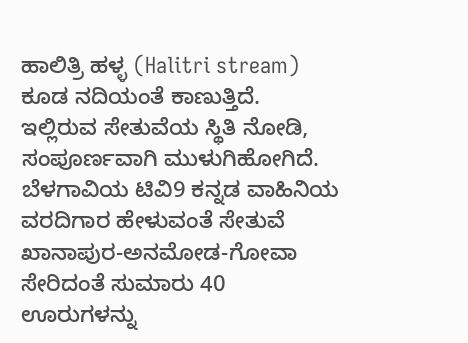ಹಾಲಿತ್ರಿ ಹಳ್ಳ (Halitri stream) ಕೂಡ ನದಿಯಂತೆ ಕಾಣುತ್ತಿದೆ. ಇಲ್ಲಿರುವ ಸೇತುವೆಯ ಸ್ಥಿತಿ ನೋಡಿ, ಸಂಪೂರ್ಣವಾಗಿ ಮುಳುಗಿಹೋಗಿದೆ. ಬೆಳಗಾವಿಯ ಟಿವಿ9 ಕನ್ನಡ ವಾಹಿನಿಯ ವರದಿಗಾರ ಹೇಳುವಂತೆ ಸೇತುವೆ ಖಾನಾಪುರ-ಅನಮೋಡ-ಗೋವಾ ಸೇರಿದಂತೆ ಸುಮಾರು 40 ಊರುಗಳನ್ನು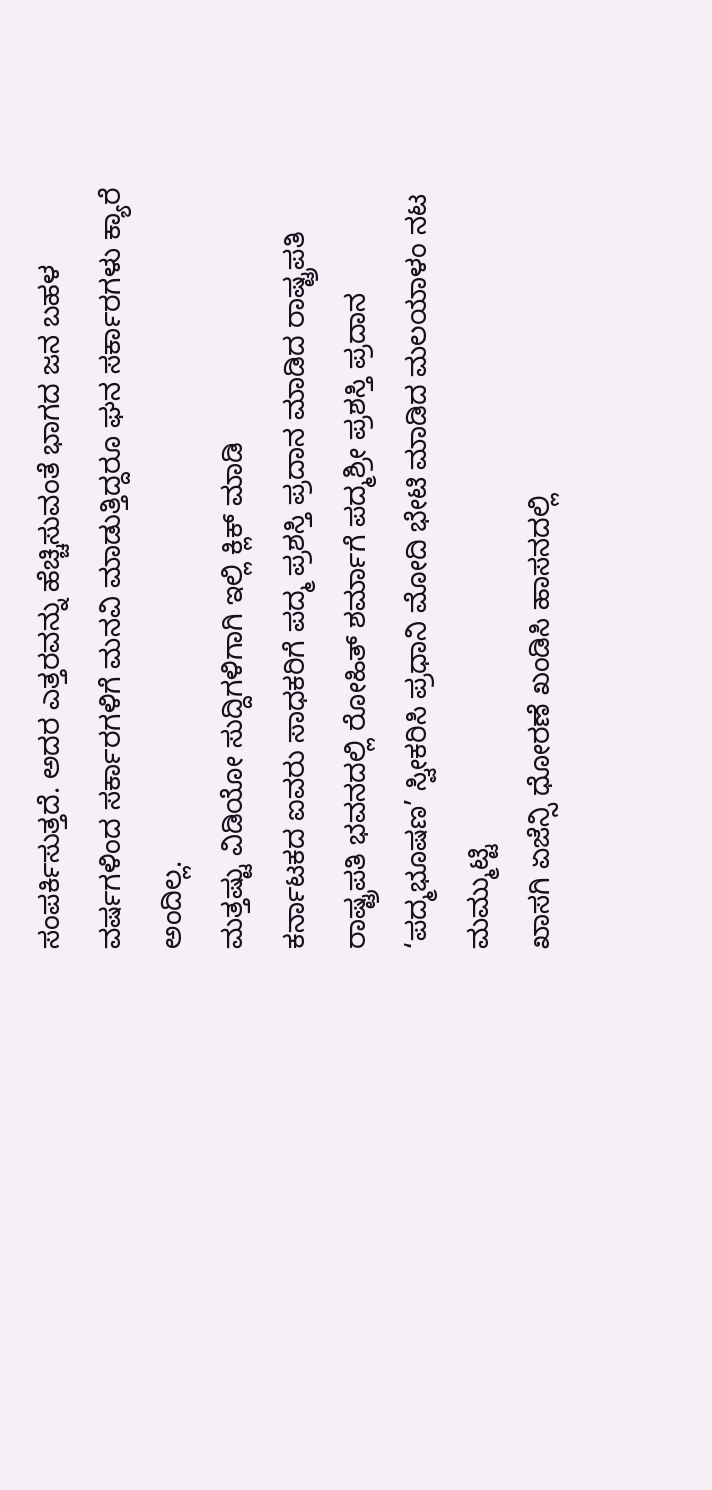ಸಂಪರ್ಕಿಸುತ್ತದೆ. ಅದರ ಎತ್ತರವನ್ನು ಹೆಚ್ಚಿಸುವಂತೆ ಭಾಗದ ಜನ ಬಹಳ ವರ್ಷಗಳಿಂದ ಸರ್ಕಾರಗಳಿಗೆ ಮನವಿ ಮಾಡುತ್ತಿದ್ದರೂ ಘನ ಸರ್ಕಾರಗಳು ಕ್ಯಾರೆ ಅಂದಿಲ್ಲ.
ಮತ್ತಷ್ಟು ವಿಡಿಯೋ ಸುದ್ದಿಗಳಿಗಾಗಿ ಇಲ್ಲಿ ಕ್ಲಿಕ್ ಮಾಡಿ
ಕರ್ನಾಟಕದ ಐವರು ಸಾಧಕರಿಗೆ ಪದ್ಮ ಪ್ರಶಸ್ತಿ ಪ್ರದಾನ ಮಾಡಿದ ರಾಷ್ಟ್ರಪತಿ
ರಾಷ್ಟ್ರಪತಿ ಭವನದಲ್ಲಿ ರೋಹಿತ್ ಶರ್ಮಾಗೆ ಪದ್ಮಶ್ರೀ ಪ್ರಶಸ್ತಿ ಪ್ರದಾನ
‘ಪದ್ಮಭೂಷಣ’ ಸ್ವೀಕರಿಸಿ ಪ್ರಧಾನಿ ಮೋದಿ ಭೇಟಿ ಮಾಡಿದ ಮಲಯಾಳಂ ನಟ ಮಮ್ಮುಟ್ಟಿ
ಖಾಸಗಿ ಏಜೆನ್ಸಿ ಧೋರಣೆ ಖಂಡಿಸಿ ಹಾಸನದಲ್ಲಿ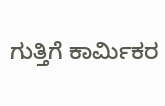ಗುತ್ತಿಗೆ ಕಾರ್ಮಿಕರ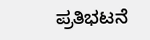ಪ್ರತಿಭಟನೆ